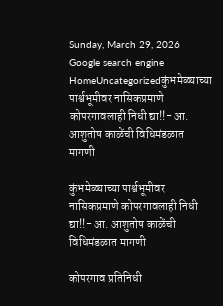Sunday, March 29, 2026
Google search engine
HomeUncategorizedकुंभमेळ्याच्या पार्श्वभूमीवर नासिकप्रमाणे कोपरगावलाही निधी द्या!!- आ. आशुतोष काळेंची विधिमंडळात मागणी

कुंभमेळ्याच्या पार्श्वभूमीवर नासिकप्रमाणे कोपरगावलाही निधी द्या!!- आ. आशुतोष काळेंची विधिमंडळात मागणी

कोपरगाव प्रतिनिधी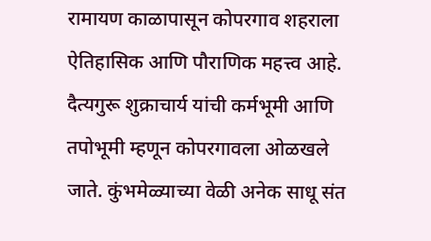रामायण काळापासून कोपरगाव शहराला ऐतिहासिक आणि पौराणिक महत्त्व आहे. दैत्यगुरू शुक्राचार्य यांची कर्मभूमी आणि तपोभूमी म्हणून कोपरगावला ओळखले जाते. कुंभमेळ्याच्या वेळी अनेक साधू संत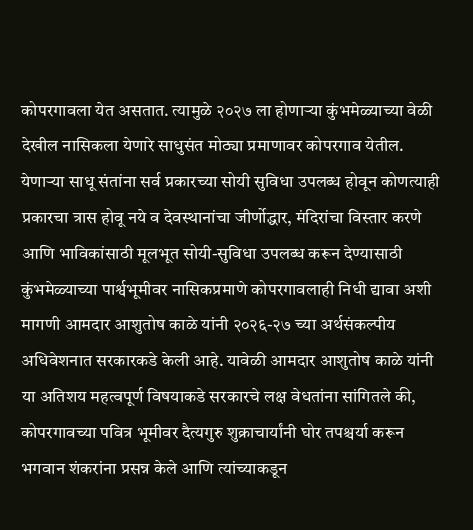कोपरगावला येत असतात. त्यामुळे २०२७ ला होणाऱ्या कुंभमेळ्याच्या वेळी देखील नासिकला येणारे साधुसंत मोठ्या प्रमाणावर कोपरगाव येतील. येणाऱ्या साधू संतांना सर्व प्रकारच्या सोयी सुविधा उपलब्ध होवून कोणत्याही प्रकारचा त्रास होवू नये व देवस्थानांचा जीर्णोद्धार, मंदिरांचा विस्तार करणे आणि भाविकांसाठी मूलभूत सोयी-सुविधा उपलब्ध करून देण्यासाठी कुंभमेळ्याच्या पार्श्वभूमीवर नासिकप्रमाणे कोपरगावलाही निधी द्यावा अशी मागणी आमदार आशुतोष काळे यांनी २०२६-२७ च्या अर्थसंकल्पीय अधिवेशनात सरकारकडे केली आहे. यावेळी आमदार आशुतोष काळे यांनी या अतिशय महत्वपूर्ण विषयाकडे सरकारचे लक्ष वेधतांना सांगितले की, कोपरगावच्या पवित्र भूमीवर दैत्यगुरु शुक्राचार्यांनी घोर तपश्चर्या करून भगवान शंकरांना प्रसन्न केले आणि त्यांच्याकडून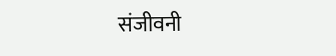संजीवनी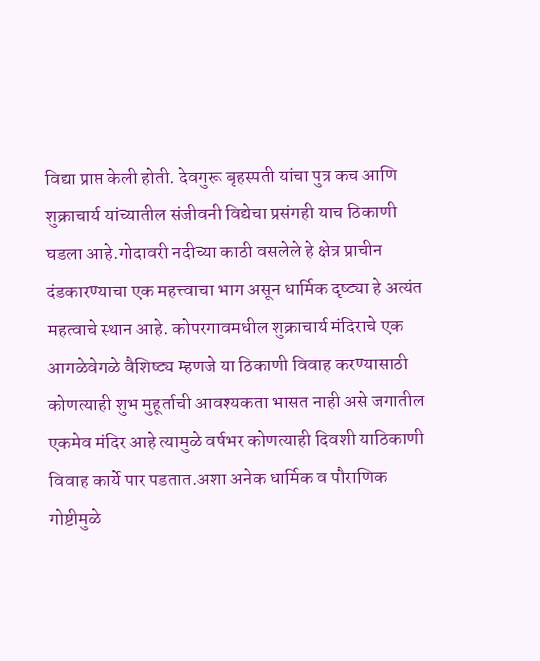विद्या प्राप्त केली होती. देवगुरू बृहस्पती यांचा पुत्र कच आणि शुक्राचार्य यांच्यातील संजीवनी विद्येचा प्रसंगही याच ठिकाणी घडला आहे.गोदावरी नदीच्या काठी वसलेले हे क्षेत्र प्राचीन दंडकारण्याचा एक महत्त्वाचा भाग असून धार्मिक दृष्ट्या हे अत्यंत महत्वाचे स्थान आहे. कोपरगावमधील शुक्राचार्य मंदिराचे एक आगळेवेगळे वैशिष्ट्य म्हणजे या ठिकाणी विवाह करण्यासाठी कोणत्याही शुभ मुहूर्ताची आवश्यकता भासत नाही असे जगातील एकमेव मंदिर आहे त्यामुळे वर्षभर कोणत्याही दिवशी याठिकाणी विवाह कार्ये पार पडतात.अशा अनेक धार्मिक व पौराणिक गोष्टीमुळे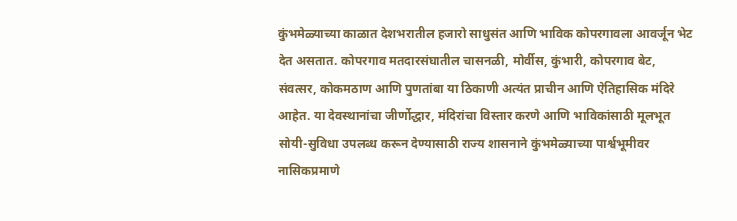कुंभमेळ्याच्या काळात देशभरातील हजारो साधुसंत आणि भाविक कोपरगावला आवर्जून भेट देत असतात. कोपरगाव मतदारसंघातील चासनळी, मोर्वीस, कुंभारी, कोपरगाव बेट, संवत्सर, कोकमठाण आणि पुणतांबा या ठिकाणी अत्यंत प्राचीन आणि ऐतिहासिक मंदिरे आहेत. या देवस्थानांचा जीर्णोद्धार, मंदिरांचा विस्तार करणे आणि भाविकांसाठी मूलभूत सोयी-सुविधा उपलब्ध करून देण्यासाठी राज्य शासनाने कुंभमेळ्याच्या पार्श्वभूमीवर नासिकप्रमाणे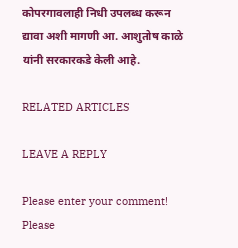कोपरगावलाही निधी उपलब्ध करून द्यावा अशी मागणी आ. आशुतोष काळे यांनी सरकारकडे केली आहे.

RELATED ARTICLES

LEAVE A REPLY

Please enter your comment!
Please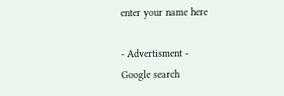enter your name here

- Advertisment -
Google search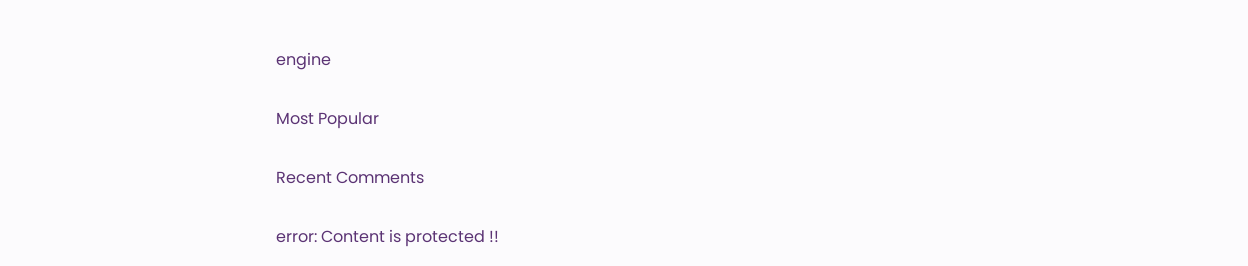engine

Most Popular

Recent Comments

error: Content is protected !!